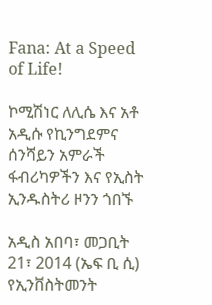Fana: At a Speed of Life!

ኮሚሽነር ለሊሴ እና አቶ አዲሱ የኪንግደምና ሰንሻይን አምራች ፋብሪካዎችን እና የኢስት ኢንዱስትሪ ዞንን ጎበኙ

አዲስ አበባ፣ መጋቢት 21፣ 2014 (ኤፍ ቢ ሲ) የኢንቨስትመንት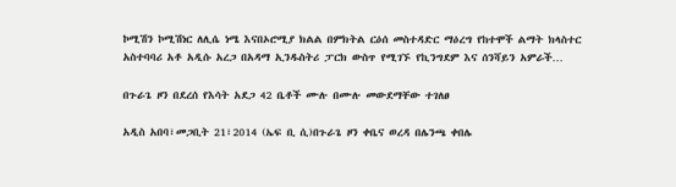ኮሚሽን ኮሚሽነር ለሊሴ ነሜ እናበኦሮሚያ ክልል በምክትል ርዕሰ መስተዳድር ማዕረግ የከተሞች ልማት ክላስተር አስተባባሪ አቶ አዲሱ አረጋ በአዳማ ኢንዱስትሪ ፓርክ ውስጥ የሚገኙ የኪንግደም እና ሰንሻይን አምራች…

በጉራጌ ዞን በደረሰ የእሳት አደጋ 42 ቤቶች ሙሉ በሙሉ መውደማቸው ተገለፀ

አዲስ አበባ፣መጋቢት 21፣2014 (ኤፍ ቢ ሲ)በጉራጌ ዞን ቀቤና ወረዳ በሌንጫ ቀበሌ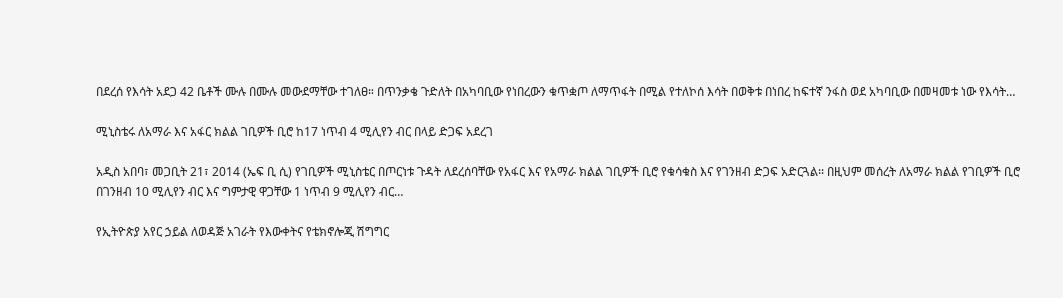በደረሰ የእሳት አደጋ 42 ቤቶች ሙሉ በሙሉ መውደማቸው ተገለፀ። በጥንቃቄ ጉድለት በአካባቢው የነበረውን ቁጥቋጦ ለማጥፋት በሚል የተለኮሰ እሳት በወቅቱ በነበረ ከፍተኛ ንፋስ ወደ አካባቢው በመዛመቱ ነው የእሳት…

ሚኒስቴሩ ለአማራ እና አፋር ክልል ገቢዎች ቢሮ ከ17 ነጥብ 4 ሚሊየን ብር በላይ ድጋፍ አደረገ

አዲስ አበባ፣ መጋቢት 21፣ 2014 (ኤፍ ቢ ሲ) የገቢዎች ሚኒስቴር በጦርነቱ ጉዳት ለደረሰባቸው የአፋር እና የአማራ ክልል ገቢዎች ቢሮ የቁሳቁስ እና የገንዘብ ድጋፍ አድርጓል፡፡ በዚህም መሰረት ለአማራ ክልል የገቢዎች ቢሮ በገንዘብ 10 ሚሊየን ብር እና ግምታዊ ዋጋቸው 1 ነጥብ 9 ሚሊየን ብር…

የኢትዮጵያ አየር ኃይል ለወዳጅ አገራት የእውቀትና የቴክኖሎጂ ሽግግር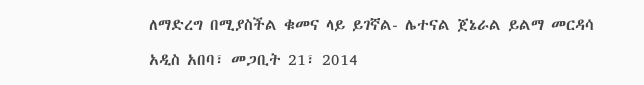ለማድረግ በሚያስችል ቁመና ላይ ይገኛል- ሌተናል ጀኔራል ይልማ መርዳሳ

አዲስ አበባ፣ መጋቢት 21፣ 2014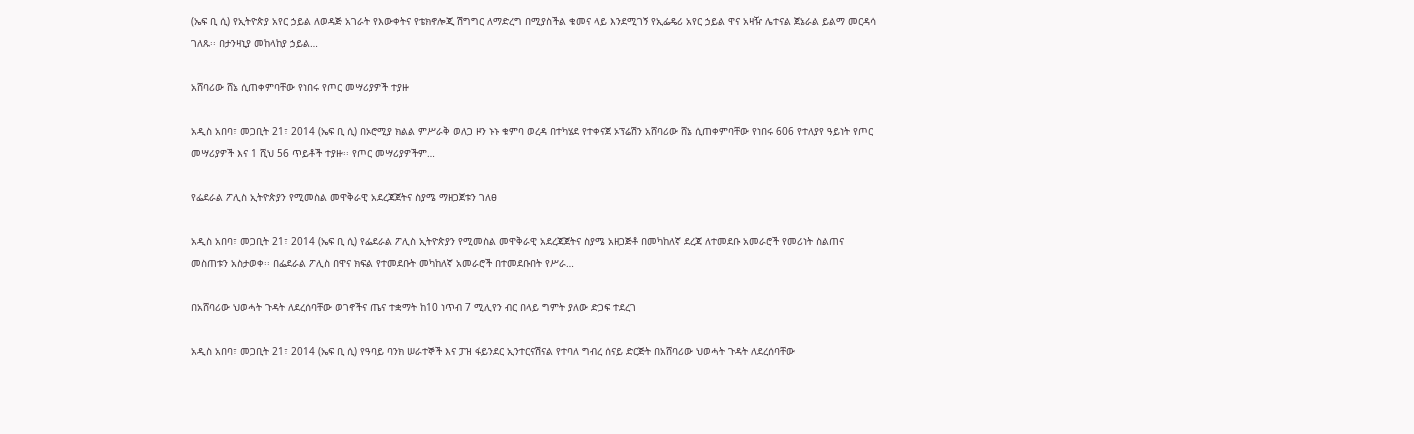(ኤፍ ቢ ሲ) የኢትዮጵያ አየር ኃይል ለወዳጅ አገራት የእውቀትና የቴክኖሎጂ ሽግግር ለማድረግ በሚያስችል ቁመና ላይ እንደሚገኝ የኢፌዴሪ አየር ኃይል ዋና አዛዥ ሌተናል ጀኔራል ይልማ መርዳሳ ገለጹ፡፡ በታንዛኒያ መከላከያ ኃይል…

አሸባሪው ሸኔ ሲጠቀምባቸው የነበሩ የጦር መሣሪያዎች ተያዙ

አዲስ አበባ፣ መጋቢት 21፣ 2014 (ኤፍ ቢ ሲ) በኦሮሚያ ክልል ምሥራቅ ወለጋ ዞን ኑኑ ቁምባ ወረዳ በተካሄደ የተቀናጀ ኦፕሬሽን አሸባሪው ሸኔ ሲጠቀምባቸው የነበሩ 606 የተለያየ ዓይነት የጦር መሣሪያዎች እና 1 ሺህ 56 ጥይቶች ተያዙ፡፡ የጦር መሣሪያዎችም…

የፌደራል ፖሊስ ኢትዮጵያን የሚመስል መዋቅራዊ አደረጃጀትና ስያሜ ማዘጋጀቱን ገለፀ

አዲስ አበባ፣ መጋቢት 21፣ 2014 (ኤፍ ቢ ሲ) የፌደራል ፖሊስ ኢትዮጵያን የሚመስል መዋቅራዊ አደረጃጀትና ስያሜ አዘጋጅቶ በመካከለኛ ደረጃ ለተመደቡ አመራሮች የመሪነት ስልጠና መስጠቱን አስታወቀ፡፡ በፌደራል ፖሊስ በዋና ክፍል የተመደቡት መካከለኛ አመራሮች በተመደቡበት የሥራ…

በአሸባሪው ህወሓት ጉዳት ለደረሰባቸው ወገኖችና ጤና ተቋማት ከ10 ነጥብ 7 ሚሊየን ብር በላይ ግምት ያለው ድጋፍ ተደረገ

አዲስ አበባ፣ መጋቢት 21፣ 2014 (ኤፍ ቢ ሲ) የዓባይ ባንክ ሠራተኞች እና ፓዝ ፋይንደር ኢንተርናሽናል የተባለ ግብረ ሰናይ ድርጅት በአሸባሪው ህወሓት ጉዳት ለደረሰባቸው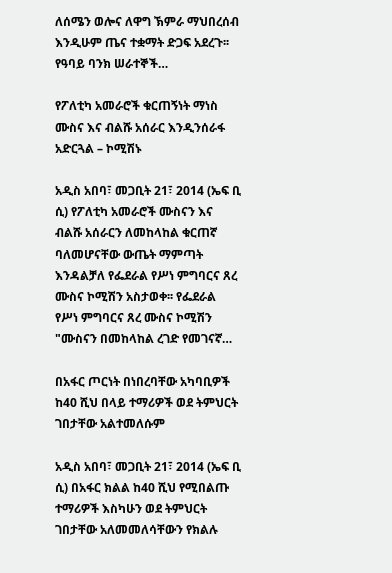ለሰሜን ወሎና ለዋግ ኽምራ ማህበረሰብ እንዲሁም ጤና ተቋማት ድጋፍ አደረጉ፡፡ የዓባይ ባንክ ሠራተኞች…

የፖለቲካ አመራሮች ቁርጠኝነት ማነስ ሙስና እና ብልሹ አሰራር እንዲንሰራፋ አድርጓል – ኮሚሽኑ

አዲስ አበባ፣ መጋቢት 21፣ 2014 (ኤፍ ቢ ሲ) የፖለቲካ አመራሮች ሙስናን እና ብልሹ አሰራርን ለመከላከል ቁርጠኛ ባለመሆናቸው ውጤት ማምጣት እንዳልቻለ የፌደራል የሥነ ምግባርና ጸረ ሙስና ኮሚሽን አስታወቀ፡፡ የፌደራል የሥነ ምግባርና ጸረ ሙስና ኮሚሽን "ሙስናን በመከላከል ረገድ የመገናኛ…

በአፋር ጦርነት በነበረባቸው አካባቢዎች ከ40 ሺህ በላይ ተማሪዎች ወደ ትምህርት ገበታቸው አልተመለሱም

አዲስ አበባ፣ መጋቢት 21፣ 2014 (ኤፍ ቢ ሲ) በአፋር ክልል ከ40 ሺህ የሚበልጡ ተማሪዎች እስካሁን ወደ ትምህርት ገበታቸው አለመመለሳቸውን የክልሉ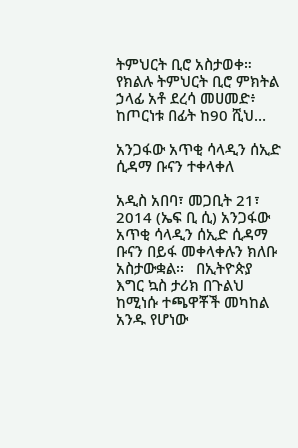ትምህርት ቢሮ አስታወቀ። የክልሉ ትምህርት ቢሮ ምክትል ኃላፊ አቶ ደረሳ መሀመድ፥ ከጦርነቱ በፊት ከ90 ሺህ…

አንጋፋው አጥቂ ሳላዲን ሰኢድ ሲዳማ ቡናን ተቀላቀለ

አዲስ አበባ፣ መጋቢት 21፣ 2014 (ኤፍ ቢ ሲ) አንጋፋው አጥቂ ሳላዲን ሰኢድ ሲዳማ ቡናን በይፋ መቀላቀሉን ክለቡ አስታውቋል፡፡   በኢትዮጵያ እግር ኳስ ታሪክ በጉልህ ከሚነሱ ተጫዋቾች መካከል አንዱ የሆነው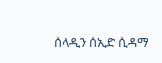ሰላዲን ሰኢድ ሲዳማ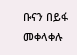ቡናን በይፋ መቀላቀሉ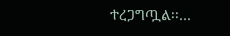ተረጋግጧል፡፡…